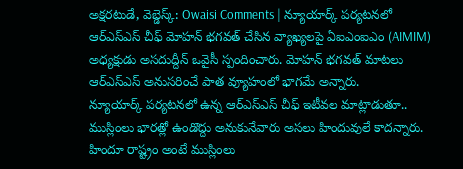అక్షరటుడే, వెబ్డెస్క్: Owaisi Comments | న్యూయార్క్ పర్యటనలో ఆర్ఎస్ఎస్ చీఫ్ మోహన్ భగవత్ చేసిన వ్యాఖ్యలపై ఏఐఎంఐఎం (AIMIM) అధ్యక్షుడు అసదుద్దీన్ ఒవైసీ స్పందించారు. మోహన్ భగవత్ మాటలు ఆర్ఎస్ఎస్ అనుసరించే పాత వ్యూహంలో భాగమే అన్నారు.
న్యూయార్క్ పర్యటనలో ఉన్న ఆర్ఎస్ఎస్ చీఫ్ ఇటీవల మాట్లాడుతూ.. ముస్లింలు భారత్లో ఉండొద్దు అనుకునేవారు అసలు హిందువులే కాదన్నారు. హిందూ రాష్ట్రం అంటే ముస్లింలు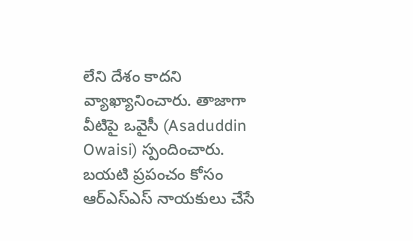లేని దేశం కాదని వ్యాఖ్యానించారు. తాజాగా వీటిపై ఒవైసీ (Asaduddin Owaisi) స్పందించారు. బయటి ప్రపంచం కోసం ఆర్ఎస్ఎస్ నాయకులు చేసే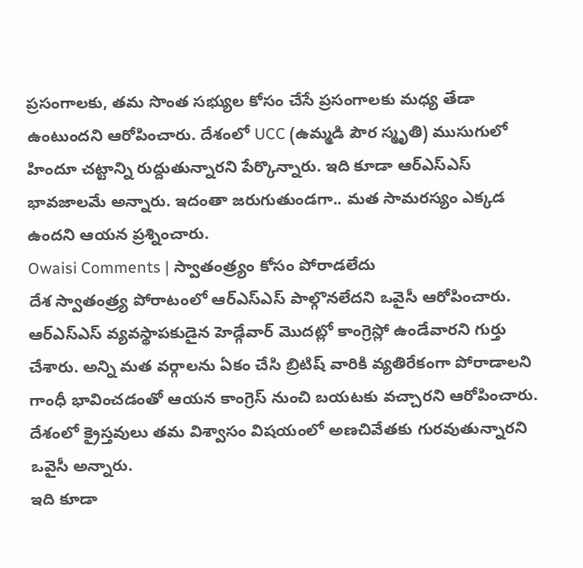ప్రసంగాలకు, తమ సొంత సభ్యుల కోసం చేసే ప్రసంగాలకు మధ్య తేడా ఉంటుందని ఆరోపించారు. దేశంలో UCC (ఉమ్మడి పౌర స్మృతి) ముసుగులో హిందూ చట్టాన్ని రుద్దుతున్నారని పేర్కొన్నారు. ఇది కూడా ఆర్ఎస్ఎస్ భావజాలమే అన్నారు. ఇదంతా జరుగుతుండగా.. మత సామరస్యం ఎక్కడ ఉందని ఆయన ప్రశ్నించారు.
Owaisi Comments | స్వాతంత్ర్యం కోసం పోరాడలేదు
దేశ స్వాతంత్ర్య పోరాటంలో ఆర్ఎస్ఎస్ పాల్గొనలేదని ఒవైసీ ఆరోపించారు. ఆర్ఎస్ఎస్ వ్యవస్థాపకుడైన హెడ్గేవార్ మొదట్లో కాంగ్రెస్లో ఉండేవారని గుర్తు చేశారు. అన్ని మత వర్గాలను ఏకం చేసి బ్రిటిష్ వారికి వ్యతిరేకంగా పోరాడాలని గాంధీ భావించడంతో ఆయన కాంగ్రెస్ నుంచి బయటకు వచ్చారని ఆరోపించారు. దేశంలో క్రైస్తవులు తమ విశ్వాసం విషయంలో అణచివేతకు గురవుతున్నారని ఒవైసీ అన్నారు.
ఇది కూడా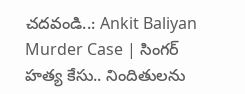చదవండి..: Ankit Baliyan Murder Case | సింగర్ హత్య కేసు.. నిందితులను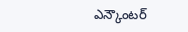ఎన్కౌంటర్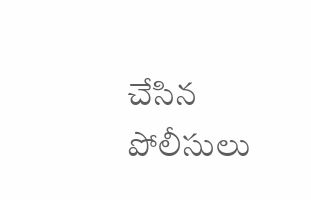చేసిన పోలీసులు